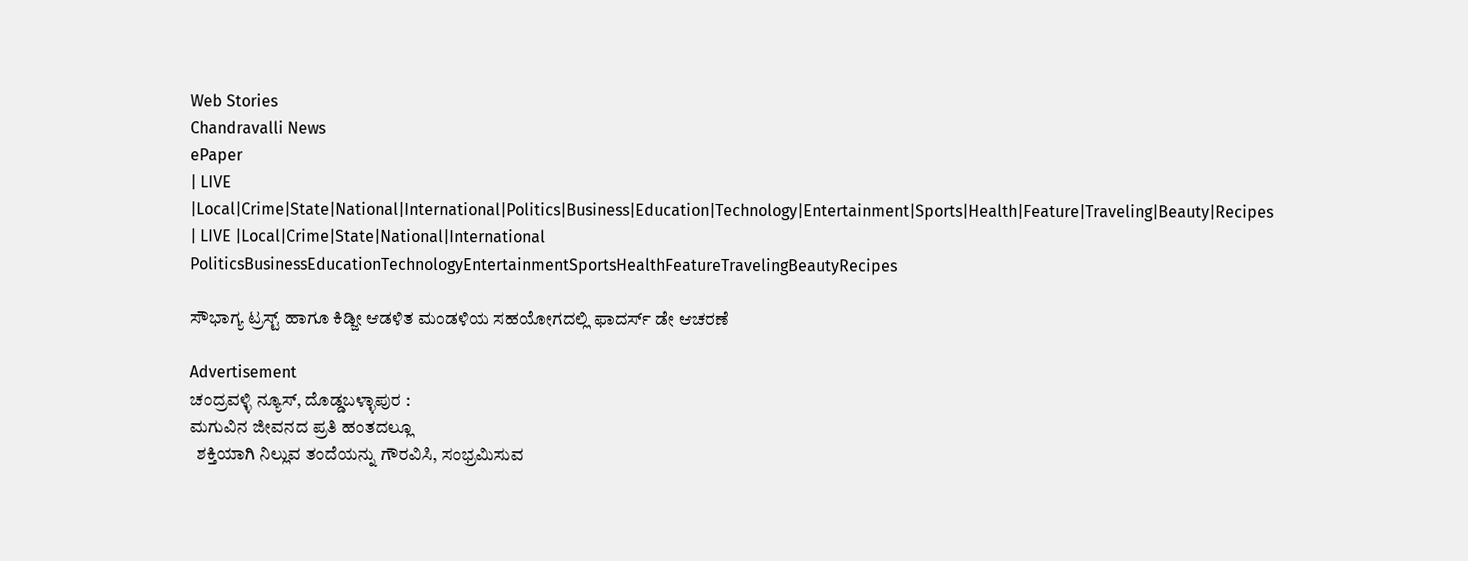Web Stories
Chandravalli News
ePaper
| LIVE |Local|Crime|State|National|International|Politics|Business|Education|Technology|Entertainment|Sports|Health|Feature|Traveling|Beauty|Recipes
| LIVE |Local|Crime|State|National|International
PoliticsBusinessEducationTechnologyEntertainmentSportsHealthFeatureTravelingBeautyRecipes

ಸೌಭಾಗ್ಯ ಟ್ರಸ್ಟ್ ಹಾಗೂ ಕಿಡ್ಜೀ ಆಡಳಿತ ಮಂಡಳಿಯ ಸಹಯೋಗದಲ್ಲಿ ಫಾದರ್ಸ್ ಡೇ ಆಚರಣೆ

Advertisement
ಚಂದ್ರವಳ್ಳಿ ನ್ಯೂಸ್, ದೊಡ್ಡಬಳ್ಳಾಪುರ :
ಮಗುವಿನ ಜೀವನದ ಪ್ರತಿ ಹಂತದಲ್ಲೂ
  ಶಕ್ತಿಯಾಗಿ ನಿಲ್ಲುವ ತಂದೆಯನ್ನು ಗೌರವಿಸಿ, ಸಂಭ್ರಮಿಸುವ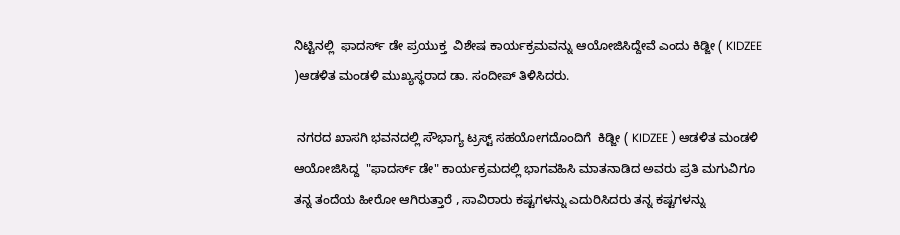ನಿಟ್ಟಿನಲ್ಲಿ  ಫಾದರ್ಸ್ ಡೇ ಪ್ರಯುಕ್ತ  ವಿಶೇಷ ಕಾರ್ಯಕ್ರಮವನ್ನು ಆಯೋಜಿಸಿದ್ದೇವೆ ಎಂದು ಕಿಡ್ಜೀ ( KIDZEE )ಆಡಳಿತ ಮಂಡಳಿ ಮುಖ್ಯಸ್ಥರಾದ ಡಾ. ಸಂದೀಪ್ ತಿಳಿಸಿದರು.

 ನಗರದ ಖಾಸಗಿ ಭವನದಲ್ಲಿ ಸೌಭಾಗ್ಯ ಟ್ರಸ್ಟ್ ಸಹಯೋಗದೊಂದಿಗೆ  ಕಿಡ್ಜೀ ( KIDZEE ) ಆಡಳಿತ ಮಂಡಳಿ ಆಯೋಜಿಸಿದ್ದ  "ಫಾದರ್ಸ್ ಡೇ" ಕಾರ್ಯಕ್ರಮದಲ್ಲಿ ಭಾಗವಹಿಸಿ ಮಾತನಾಡಿದ ಅವರು ಪ್ರತಿ ಮಗುವಿಗೂ  ತನ್ನ ತಂದೆಯ ಹೀರೋ ಆಗಿರುತ್ತಾರೆ , ಸಾವಿರಾರು ಕಷ್ಟಗಳನ್ನು ಎದುರಿಸಿದರು ತನ್ನ ಕಷ್ಟಗಳನ್ನು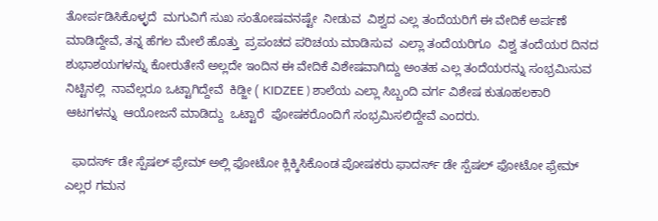ತೋರ್ಪಡಿಸಿಕೊಳ್ಳದೆ  ಮಗುವಿಗೆ ಸುಖ ಸಂತೋಷವನಷ್ಟೇ  ನೀಡುವ  ವಿಶ್ವದ ಎಲ್ಲ ತಂದೆಯರಿಗೆ ಈ ವೇದಿಕೆ ಅರ್ಪಣೆ ಮಾಡಿದ್ದೇವೆ, ತನ್ನ ಹೆಗಲ ಮೇಲೆ ಹೊತ್ತು  ಪ್ರಪಂಚದ ಪರಿಚಯ ಮಾಡಿಸುವ  ಎಲ್ಲಾ ತಂದೆಯರಿಗೂ  ವಿಶ್ವ ತಂದೆಯರ ದಿನದ  ಶುಭಾಶಯಗಳನ್ನು ಕೋರುತೇನೆ ಅಲ್ಲದೇ ಇಂದಿನ ಈ ವೇದಿಕೆ ವಿಶೇಷವಾಗಿದ್ದು ಅಂತಹ ಎಲ್ಲ ತಂದೆಯರನ್ನು ಸಂಭ್ರಮಿಸುವ ನಿಟ್ಟಿನಲ್ಲಿ  ನಾವೆಲ್ಲರೂ ಒಟ್ಟಾಗಿದ್ದೇವೆ  ಕಿಡ್ಜೀ ( KIDZEE ) ಶಾಲೆಯ ಎಲ್ಲಾ ಸಿಬ್ಬಂದಿ ವರ್ಗ ವಿಶೇಷ ಕುತೂಹಲಕಾರಿ  ಆಟಗಳನ್ನು  ಆಯೋಜನೆ ಮಾಡಿದ್ದು  ಒಟ್ಟಾರೆ  ಪೋಷಕರೊಂದಿಗೆ ಸಂಭ್ರಮಿಸಲಿದ್ದೇವೆ ಎಂದರು.

  ಫಾದರ್ಸ್ ಡೇ ಸ್ಪೆಷಲ್ ಫ್ರೇಮ್ ಅಲ್ಲಿ ಫೋಟೋ ಕ್ಲಿಕ್ಕಿಸಿಕೊಂಡ ಪೋಷಕರು ಫಾದರ್ಸ್ ಡೇ ಸ್ಪೆಷಲ್ ಫೋಟೋ ಫ್ರೇಮ್  ಎಲ್ಲರ ಗಮನ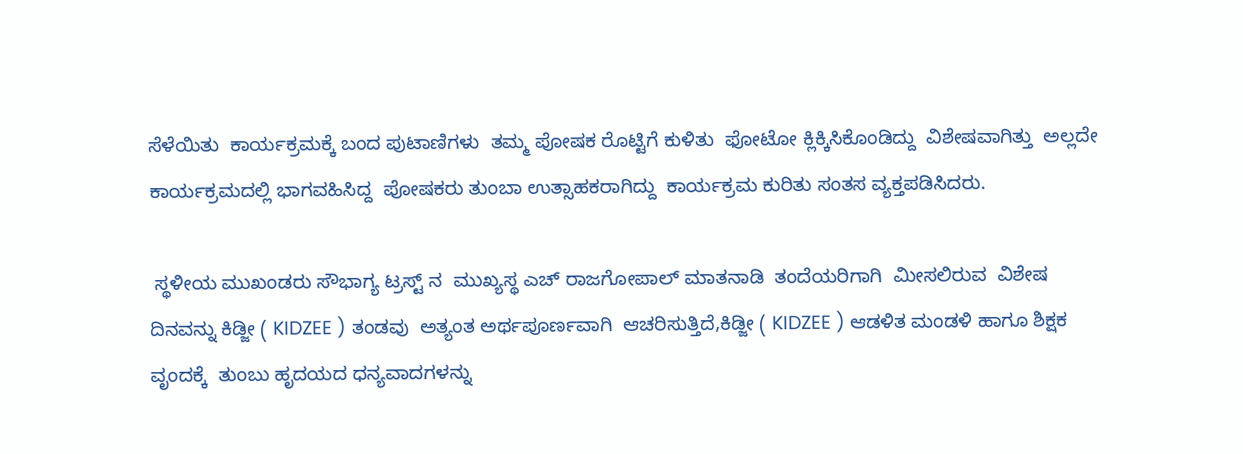ಸೆಳೆಯಿತು  ಕಾರ್ಯಕ್ರಮಕ್ಕೆ ಬಂದ ಪುಟಾಣಿಗಳು  ತಮ್ಮ ಪೋಷಕ ರೊಟ್ಟಿಗೆ ಕುಳಿತು  ಫೋಟೋ ಕ್ಲಿಕ್ಕಿಸಿಕೊಂಡಿದ್ದು  ವಿಶೇಷವಾಗಿತ್ತು  ಅಲ್ಲದೇ ಕಾರ್ಯಕ್ರಮದಲ್ಲಿ ಭಾಗವಹಿಸಿದ್ದ  ಪೋಷಕರು ತುಂಬಾ ಉತ್ಸಾಹಕರಾಗಿದ್ದು  ಕಾರ್ಯಕ್ರಮ ಕುರಿತು ಸಂತಸ ವ್ಯಕ್ತಪಡಿಸಿದರು.

 ಸ್ಥಳೀಯ ಮುಖಂಡರು ಸೌಭಾಗ್ಯ ಟ್ರಸ್ಟ್ ನ  ಮುಖ್ಯಸ್ಥ ಎಚ್ ರಾಜಗೋಪಾಲ್ ಮಾತನಾಡಿ  ತಂದೆಯರಿಗಾಗಿ  ಮೀಸಲಿರುವ  ವಿಶೇಷ ದಿನವನ್ನು ಕಿಡ್ಜೀ ( KIDZEE ) ತಂಡವು  ಅತ್ಯಂತ ಅರ್ಥಪೂರ್ಣವಾಗಿ  ಆಚರಿಸುತ್ತಿದೆ,ಕಿಡ್ಜೀ ( KIDZEE ) ಆಡಳಿತ ಮಂಡಳಿ ಹಾಗೂ ಶಿಕ್ಷಕ ವೃಂದಕ್ಕೆ  ತುಂಬು ಹೃದಯದ ಧನ್ಯವಾದಗಳನ್ನು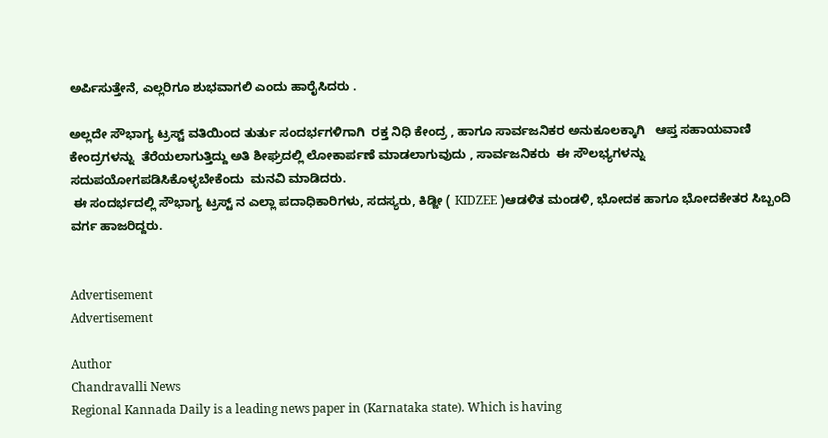ಅರ್ಪಿಸುತ್ತೇನೆ, ಎಲ್ಲರಿಗೂ ಶುಭವಾಗಲಿ ಎಂದು ಹಾರೈಸಿದರು .

ಅಲ್ಲದೇ ಸೌಭಾಗ್ಯ ಟ್ರಸ್ಟ್ ವತಿಯಿಂದ ತುರ್ತು ಸಂದರ್ಭಗಳಿಗಾಗಿ  ರಕ್ತ ನಿಧಿ ಕೇಂದ್ರ , ಹಾಗೂ ಸಾರ್ವಜನಿಕರ ಅನುಕೂಲಕ್ಕಾಗಿ   ಆಪ್ತ ಸಹಾಯವಾಣಿ ಕೇಂದ್ರಗಳನ್ನು  ತೆರೆಯಲಾಗುತ್ತಿದ್ದು ಅತಿ ಶೀಘ್ರದಲ್ಲಿ ಲೋಕಾರ್ಪಣೆ ಮಾಡಲಾಗುವುದು , ಸಾರ್ವಜನಿಕರು  ಈ ಸೌಲಭ್ಯಗಳನ್ನು ಸದುಪಯೋಗಪಡಿಸಿಕೊಳ್ಳಬೇಕೆಂದು  ಮನವಿ ಮಾಡಿದರು.
 ಈ ಸಂದರ್ಭದಲ್ಲಿ ಸೌಭಾಗ್ಯ ಟ್ರಸ್ಟ್ ನ ಎಲ್ಲಾ ಪದಾಧಿಕಾರಿಗಳು, ಸದಸ್ಯರು, ಕಿಡ್ಜೀ ( KIDZEE )ಆಡಳಿತ ಮಂಡಳಿ, ಭೋದಕ ಹಾಗೂ ಭೋದಕೇತರ ಸಿಬ್ಬಂದಿ ವರ್ಗ ಹಾಜರಿದ್ದರು.


Advertisement
Advertisement

Author
Chandravalli News
Regional Kannada Daily is a leading news paper in (Karnataka state). Which is having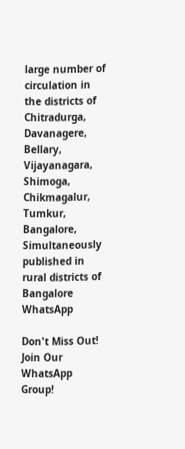large number of circulation in the districts of Chitradurga, Davanagere, Bellary, Vijayanagara, Shimoga, Chikmagalur, Tumkur, Bangalore, Simultaneously published in rural districts of Bangalore
WhatsApp

Don't Miss Out! Join Our WhatsApp Group!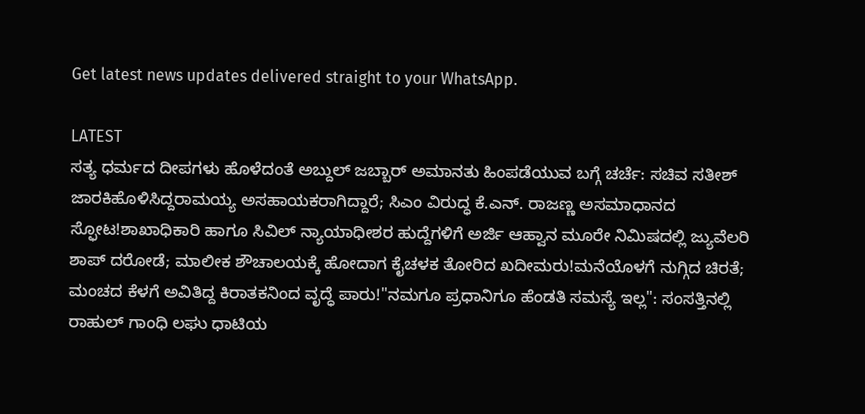Get latest news updates delivered straight to your WhatsApp.

LATEST
ಸತ್ಯ ಧರ್ಮದ ದೀಪಗಳು ಹೊಳೆದಂತೆ ಅಬ್ದುಲ್ ಜಬ್ಬಾರ್ ಅಮಾನತು ಹಿಂಪಡೆಯುವ ಬಗ್ಗೆ ಚರ್ಚೆ: ಸಚಿವ ಸತೀಶ್ ಜಾರಕಿಹೊಳಿಸಿದ್ದರಾಮಯ್ಯ ಅಸಹಾಯಕರಾಗಿದ್ದಾರೆ; ಸಿಎಂ ವಿರುದ್ಧ ಕೆ.ಎನ್. ರಾಜಣ್ಣ ಅಸಮಾಧಾನದ ಸ್ಫೋಟ!ಶಾಖಾಧಿಕಾರಿ ಹಾಗೂ ಸಿವಿಲ್ ನ್ಯಾಯಾಧೀಶರ ಹುದ್ದೆಗಳಿಗೆ ಅರ್ಜಿ ಆಹ್ವಾನ ಮೂರೇ ನಿಮಿಷದಲ್ಲಿ ಜ್ಯುವೆಲರಿ ಶಾಪ್ ದರೋಡೆ; ಮಾಲೀಕ ಶೌಚಾಲಯಕ್ಕೆ ಹೋದಾಗ ಕೈಚಳಕ ತೋರಿದ ಖದೀಮರು!ಮನೆಯೊಳಗೆ ನುಗ್ಗಿದ ಚಿರತೆ; ಮಂಚದ ಕೆಳಗೆ ಅವಿತಿದ್ದ ಕಿರಾತಕನಿಂದ ವೃದ್ಧೆ ಪಾರು!"ನಮಗೂ ಪ್ರಧಾನಿಗೂ ಹೆಂಡತಿ ಸಮಸ್ಯೆ ಇಲ್ಲ": ಸಂಸತ್ತಿನಲ್ಲಿ ರಾಹುಲ್ ಗಾಂಧಿ ಲಘು ಧಾಟಿಯ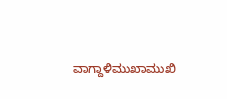ವಾಗ್ದಾಳಿಮುಖಾಮುಖಿ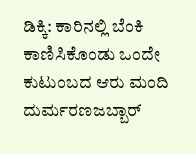ಡಿಕ್ಕಿ: ಕಾರಿನಲ್ಲಿ ಬೆಂಕಿ ಕಾಣಿಸಿಕೊಂಡು ಒಂದೇ ಕುಟುಂಬದ ಆರು ಮಂದಿ ದುರ್ಮರಣಜಬ್ಬಾರ್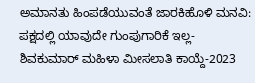ಅಮಾನತು ಹಿಂಪಡೆಯುವಂತೆ ಜಾರಕಿಹೊಳಿ ಮನವಿ: ಪಕ್ಷದಲ್ಲಿ ಯಾವುದೇ ಗುಂಪುಗಾರಿಕೆ ಇಲ್ಲ-ಶಿವಕುಮಾರ್ ಮಹಿಳಾ ಮೀಸಲಾತಿ ಕಾಯ್ದೆ-2023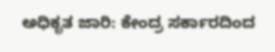ಅಧಿಕೃತ ಜಾರಿ: ಕೇಂದ್ರ ಸರ್ಕಾರದಿಂದ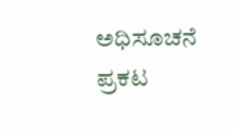ಅಧಿಸೂಚನೆ ಪ್ರಕಟ